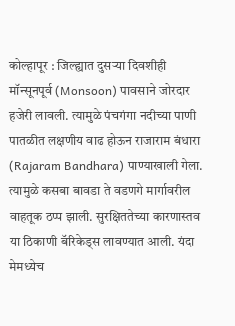कोल्हापूर : जिल्ह्यात दुसऱ्या दिवशीही मॉन्सूनपूर्व (Monsoon) पावसाने जोरदार हजेरी लावली. त्यामुळे पंचगंगा नदीच्या पाणी पातळीत लक्षणीय वाढ होऊन राजाराम बंधारा (Rajaram Bandhara) पाण्याखाली गेला. त्यामुळे कसबा बावडा ते वडणगे मार्गावरील वाहतूक ठप्प झाली. सुरक्षिततेच्या कारणास्तव या ठिकाणी बॅरिकेड्स लावण्यात आली. यंदा मेमध्येच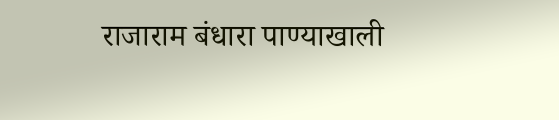राजाराम बंधारा पाण्याखाली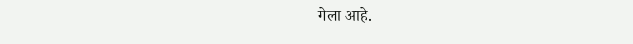गेला आहे.